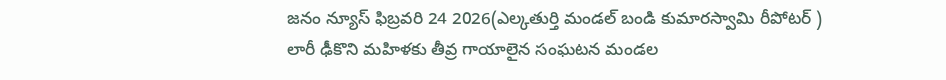జనం న్యూస్ ఫిబ్రవరి 24 2026(ఎల్కతుర్తి మండల్ బండి కుమారస్వామి రీపోటర్ )
లారీ ఢీకొని మహిళకు తీవ్ర గాయాలైన సంఘటన మండల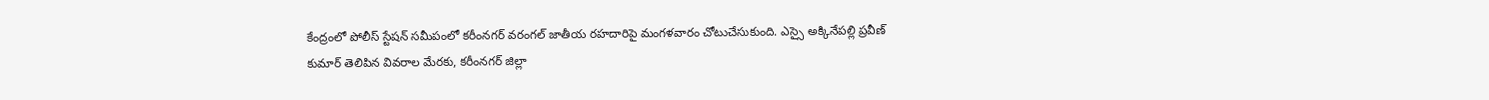కేంద్రంలో పోలీస్ స్టేషన్ సమీపంలో కరీంనగర్ వరంగల్ జాతీయ రహదారిపై మంగళవారం చోటుచేసుకుంది. ఎస్సై అక్కినేపల్లి ప్రవీణ్ కుమార్ తెలిపిన వివరాల మేరకు, కరీంనగర్ జిల్లా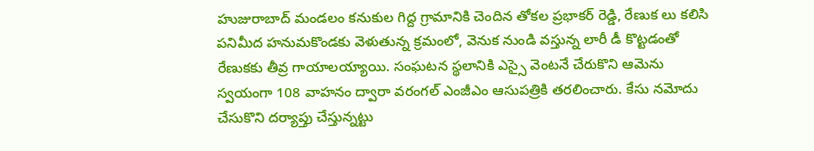హుజురాబాద్ మండలం కనుకుల గిద్ద గ్రామానికి చెందిన తోకల ప్రభాకర్ రెడ్డి, రేణుక లు కలిసి పనిమీద హనుమకొండకు వెళుతున్న క్రమంలో, వెనుక నుండి వస్తున్న లారీ డీ కొట్టడంతో రేణుకకు తీవ్ర గాయాలయ్యాయి. సంఘటన స్థలానికి ఎస్సై వెంటనే చేరుకొని ఆమెను స్వయంగా 108 వాహనం ద్వారా వరంగల్ ఎంజీఎం ఆసుపత్రికి తరలించారు. కేసు నమోదు చేసుకొని దర్యాప్తు చేస్తున్నట్టు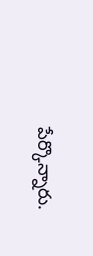పేర్కొన్నారు.